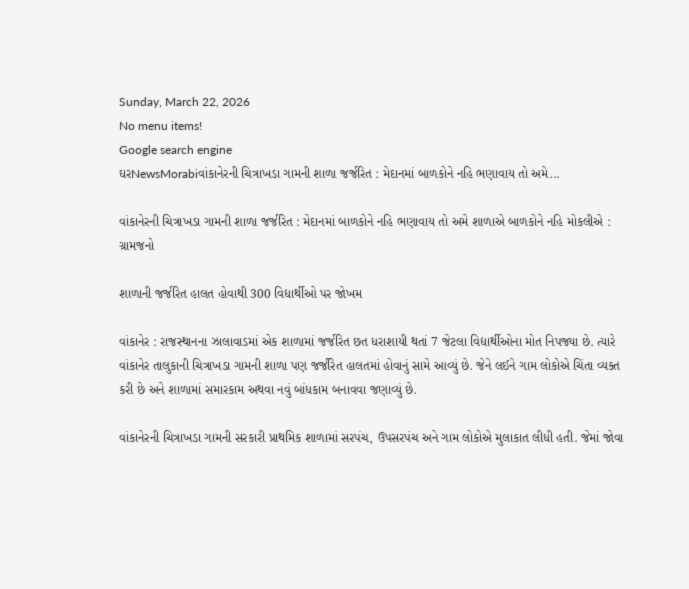Sunday, March 22, 2026
No menu items!
Google search engine
ઘરNewsMorabiવાંકાનેરની ચિત્રાખડા ગામની શાળા જર્જરિત : મેદાનમાં બાળકોને નહિ ભણાવાય તો અમે...

વાંકાનેરની ચિત્રાખડા ગામની શાળા જર્જરિત : મેદાનમાં બાળકોને નહિ ભણાવાય તો અમે શાળાએ બાળકોને નહિ મોકલીએ : ગ્રામજનો

શાળાની જર્જરિત હાલત હોવાથી 300 વિદ્યાર્થીઓ પર જોખમ

વાંકાનેર : રાજસ્થાનના ઝાલાવાડમાં એક શાળામાં જર્જરિત છત ધરાશાયી થતાં 7 જેટલા વિદ્યાર્થીઓના મોત નિપજ્યા છે. ત્યારે વાંકાનેર તાલુકાની ચિત્રાખડા ગામની શાળા પણ જર્જરિત હાલતમાં હોવાનું સામે આવ્યું છે. જેને લઈને ગામ લોકોએ ચિંતા વ્યક્ત કરી છે અને શાળામાં સમારકામ અથવા નવું બાંધકામ બનાવવા જણાવ્યું છે.

વાંકાનેરની ચિત્રાખડા ગામની સરકારી પ્રાથમિક શાળામાં સરપંચ, ઉપસરપંચ અને ગામ લોકોએ મુલાકાત લીધી હતી. જેમાં જોવા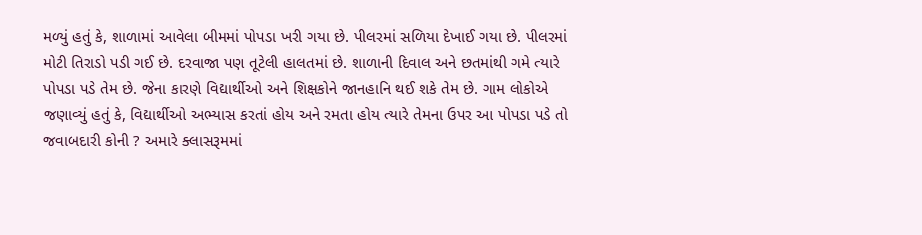મળ્યું હતું કે, શાળામાં આવેલા બીમમાં પોપડા ખરી ગયા છે. પીલરમાં સળિયા દેખાઈ ગયા છે. પીલરમાં મોટી તિરાડો પડી ગઈ છે. દરવાજા પણ તૂટેલી હાલતમાં છે. શાળાની દિવાલ અને છતમાંથી ગમે ત્યારે પોપડા પડે તેમ છે. જેના કારણે વિદ્યાર્થીઓ અને શિક્ષકોને જાનહાનિ થઈ શકે તેમ છે. ગામ લોકોએ જણાવ્યું હતું કે, વિદ્યાર્થીઓ અભ્યાસ કરતાં હોય અને રમતા હોય ત્યારે તેમના ઉપર આ પોપડા પડે તો જવાબદારી કોની ? અમારે ક્લાસરૂમમાં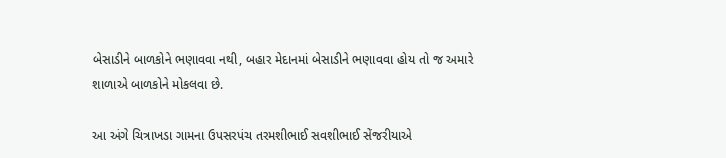બેસાડીને બાળકોને ભણાવવા નથી, બહાર મેદાનમાં બેસાડીને ભણાવવા હોય તો જ અમારે શાળાએ બાળકોને મોકલવા છે.

આ અંગે ચિત્રાખડા ગામના ઉપસરપંચ તરમશીભાઈ સવશીભાઈ સેંજરીયાએ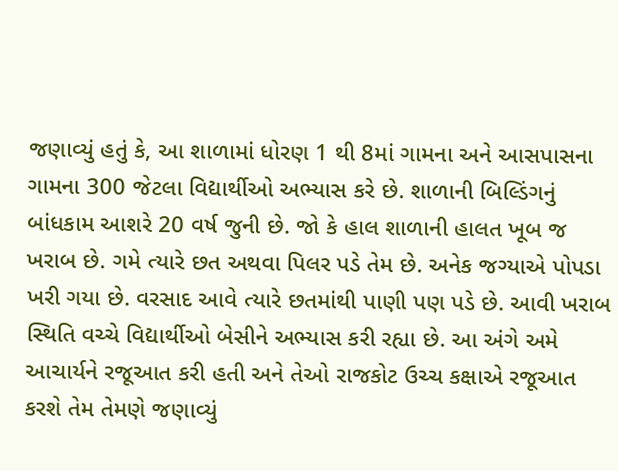જણાવ્યું હતું કે, આ શાળામાં ધોરણ 1 થી 8માં ગામના અને આસપાસના ગામના 300 જેટલા વિદ્યાર્થીઓ અભ્યાસ કરે છે. શાળાની બિલ્ડિંગનું બાંધકામ આશરે 20 વર્ષ જુની છે. જો કે હાલ શાળાની હાલત ખૂબ જ ખરાબ છે. ગમે ત્યારે છત અથવા પિલર પડે તેમ છે. અનેક જગ્યાએ પોપડા ખરી ગયા છે. વરસાદ આવે ત્યારે છતમાંથી પાણી પણ પડે છે. આવી ખરાબ સ્થિતિ વચ્ચે વિદ્યાર્થીઓ બેસીને અભ્યાસ કરી રહ્યા છે. આ અંગે અમે આચાર્યને રજૂઆત કરી હતી અને તેઓ રાજકોટ ઉચ્ચ કક્ષાએ રજૂઆત કરશે તેમ તેમણે જણાવ્યું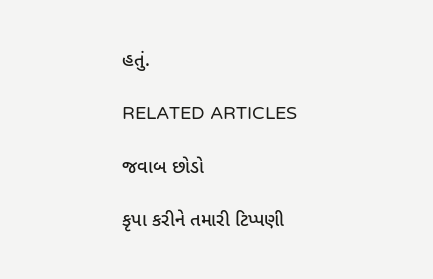હતું.

RELATED ARTICLES

જવાબ છોડો

કૃપા કરીને તમારી ટિપ્પણી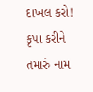દાખલ કરો!
કૃપા કરીને તમારું નામ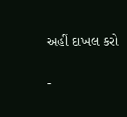અહીં દાખલ કરો

-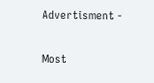Advertisment -

Most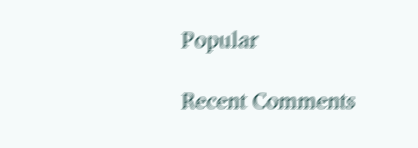Popular

Recent Comments